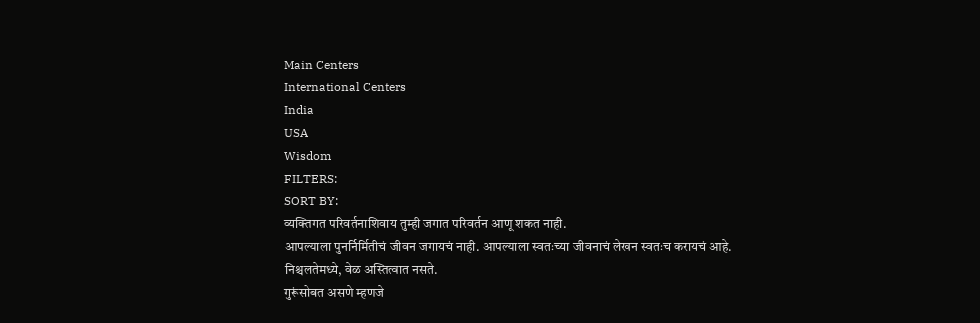Main Centers
International Centers
India
USA
Wisdom
FILTERS:
SORT BY:
व्यक्तिगत परिवर्तनाशिवाय तुम्ही जगात परिवर्तन आणू शकत नाही.
आपल्याला पुनर्निर्मितीचं जीवन जगायचं नाही. आपल्याला स्वतःच्या जीवनाचं लेखन स्वतःच करायचं आहे.
निश्चलतेमध्ये, वेळ अस्तित्वात नसते.
गुरूंसोबत असणे म्हणजे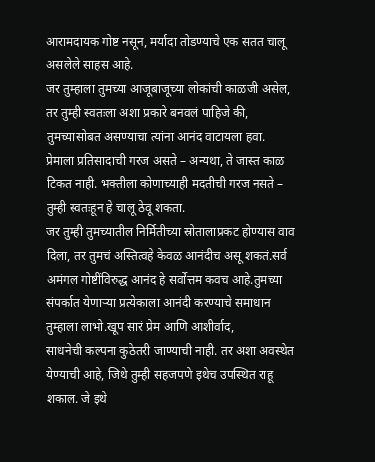आरामदायक गोष्ट नसून, मर्यादा तोडण्याचे एक सतत चालू असलेले साहस आहे.
जर तुम्हाला तुमच्या आजूबाजूच्या लोकांची काळजी असेल, तर तुम्ही स्वतःला अशा प्रकारे बनवलं पाहिजे की, तुमच्यासोबत असण्याचा त्यांना आनंद वाटायला हवा.
प्रेमाला प्रतिसादाची गरज असते – अन्यथा, ते जास्त काळ टिकत नाही. भक्तीला कोणाच्याही मदतीची गरज नसते – तुम्ही स्वतःहून हे चालू ठेवू शकता.
जर तुम्ही तुमच्यातील निर्मितीच्या स्रोतालाप्रकट होण्यास वाव दिला, तर तुमचं अस्तित्वहे केवळ आनंदीच असू शकतं.सर्व अमंगल गोष्टींविरुद्ध आनंद हे सर्वोत्तम कवच आहे.तुमच्या संपर्कात येणाऱ्या प्रत्येकाला आनंदी करण्याचे समाधान तुम्हाला लाभो.खूप सारं प्रेम आणि आशीर्वाद,
साधनेची कल्पना कुठेतरी जाण्याची नाही. तर अशा अवस्थेत येण्याची आहे, जिथे तुम्ही सहजपणे इथेच उपस्थित राहू शकाल. जे इथे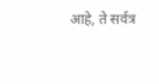आहे, ते सर्वत्र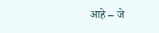आहे – जे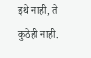इथे नाही, ते कुठेही नाही.